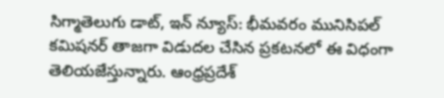సిగ్మాతెలుగు డాట్, ఇన్ న్యూస్: భీమవరం మునిసిపల్ కమిషనర్ తాజగా విడుదల చేసిన ప్రకటనలో ఈ విధంగా తెలియజేస్తున్నారు. ఆంధ్రప్రదేశ్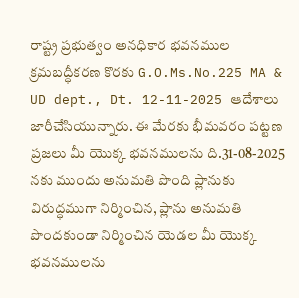రాష్ట్ర ప్రభుత్వం అనధికార భవనముల క్రమబద్ధీకరణ కొరకు G.O.Ms.No.225 MA & UD dept., Dt. 12-11-2025 ఆదేశాలు జారీచేసియున్నారు. ఈ మేరకు భీమవరం పట్టణ ప్రజలు మీ యొక్క భవనములను ది.31-08-2025 నకు ముందు అనుమతి పొంది ప్లానుకు విరుద్ధముగా నిర్మించిన, ప్లాను అనుమతి పొందకుండా నిర్మించిన యెడల మీ యొక్క భవనములను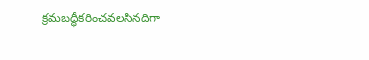క్రమబద్ధీకరించవలసినదిగా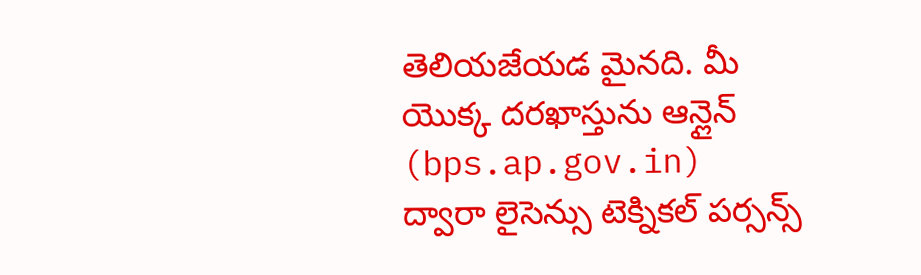తెలియజేయడ మైనది. మీ యొక్క దరఖాస్తును ఆన్లైన్ (bps.ap.gov.in) ద్వారా లైసెన్సు టెక్నికల్ పర్సన్స్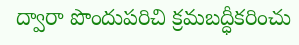ద్వారా పొందుపరిచి క్రమబద్ధీకరించు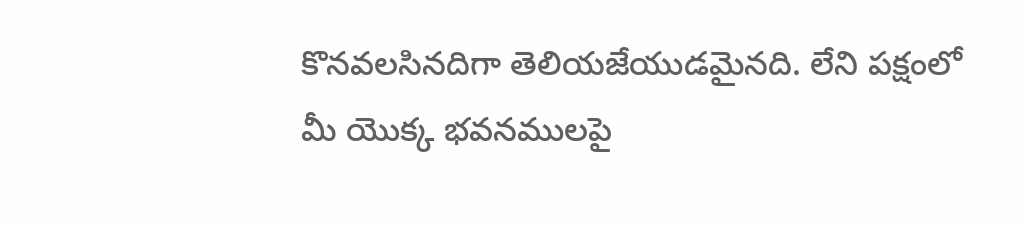కొనవలసినదిగా తెలియజేయుడమైనది. లేని పక్షంలో మీ యొక్క భవనములపై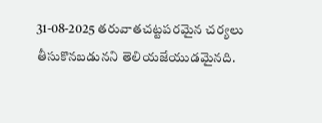31-08-2025 తరువాతచట్టపరమైన చర్యలు తీసుకొనబడునని తెలియజేయుడమైనది.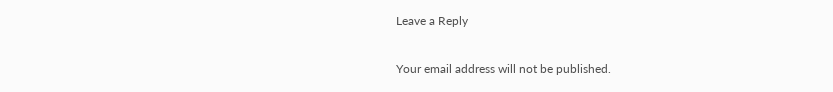Leave a Reply

Your email address will not be published.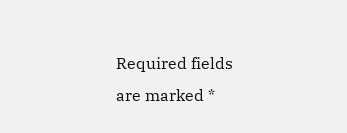Required fields are marked *